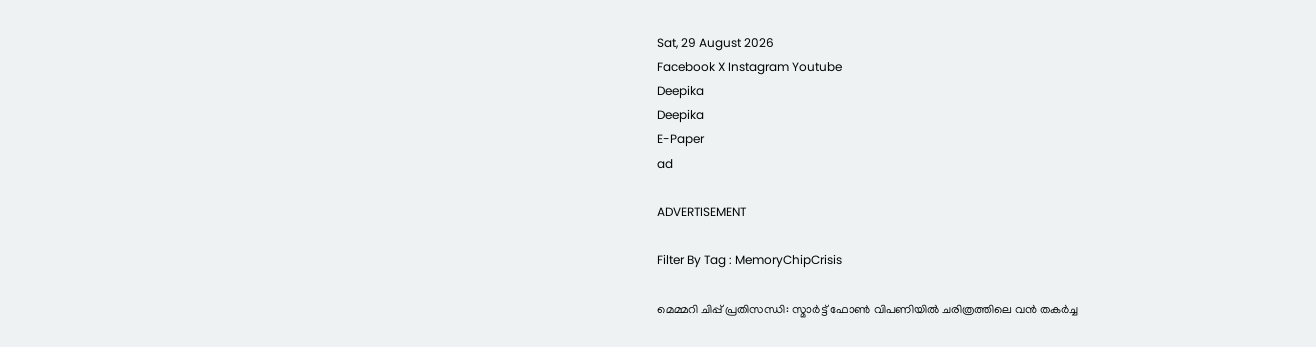Sat, 29 August 2026
Facebook X Instagram Youtube
Deepika
Deepika
E-Paper
ad

ADVERTISEMENT

Filter By Tag : MemoryChipCrisis

മെമ്മറി ചിപ്പ് പ്രതിസന്ധി: സ്മാർട്ട് ഫോൺ വിപണിയിൽ ചരിത്രത്തിലെ വൻ തകർച്ച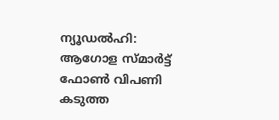ന്യൂഡൽഹി: ആഗോള സ്മാർട്ട് ഫോൺ വിപണി കടുത്ത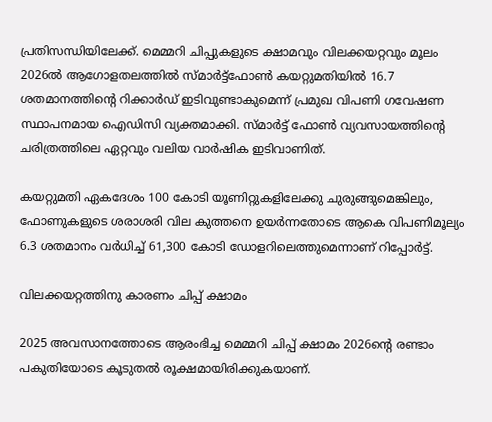പ്രതിസന്ധിയിലേക്ക്. മെമ്മറി ചിപ്പുകളുടെ ക്ഷാമവും വിലക്കയറ്റവും മൂലം 2026ൽ ആഗോളതലത്തിൽ സ്മാർട്ട്ഫോൺ കയറ്റുമതിയിൽ 16.7 ശതമാനത്തിന്‍റെ റിക്കാർഡ് ഇടിവുണ്ടാകുമെന്ന് പ്രമുഖ വിപണി ഗവേഷണ സ്ഥാപനമായ ഐഡിസി വ്യക്തമാക്കി. സ്മാർട്ട് ഫോൺ വ്യവസായത്തിന്‍റെ ചരിത്രത്തിലെ ഏറ്റവും വലിയ വാർഷിക ഇടിവാണിത്.

കയറ്റുമതി ഏകദേശം 100 കോടി യൂണിറ്റുകളിലേക്കു ചുരുങ്ങുമെങ്കിലും, ഫോണുകളുടെ ശരാശരി വില കുത്തനെ ഉയർന്നതോടെ ആകെ വിപണിമൂല്യം 6.3 ശതമാനം വർധിച്ച് 61,300 കോടി ഡോളറിലെത്തുമെന്നാണ് റിപ്പോർട്ട്.

വിലക്കയറ്റത്തിനു കാരണം ചിപ്പ് ക്ഷാമം

2025 അവസാനത്തോടെ ആരംഭിച്ച മെമ്മറി ചിപ്പ് ക്ഷാമം 2026ന്‍റെ രണ്ടാം പകുതിയോടെ കൂടുതൽ രൂക്ഷമായിരിക്കുകയാണ്.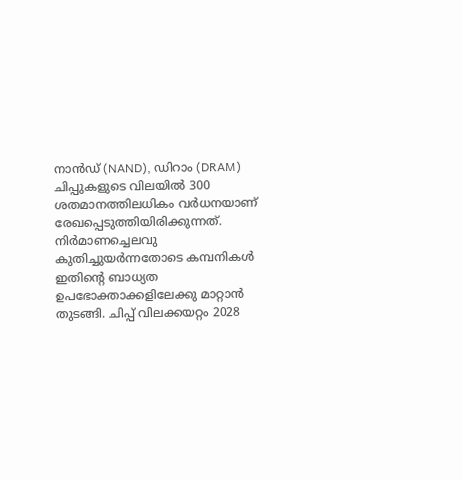നാൻഡ് (NAND), ഡിറാം (DRAM) ചിപ്പുകളുടെ വിലയിൽ 300 ശതമാനത്തിലധികം വർധനയാണ് രേഖപ്പെടുത്തിയിരിക്കുന്നത്. നിർമാണച്ചെലവു കുതിച്ചുയർന്നതോടെ കമ്പനികൾ ഇതിന്‍റെ ബാധ്യത ഉപഭോക്താക്കളിലേക്കു മാറ്റാൻ തുടങ്ങി. ചിപ്പ് വിലക്കയറ്റം 2028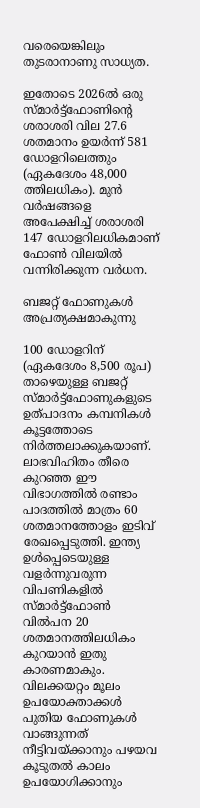വരെയെങ്കിലും തുടരാനാണു സാധ്യത.

ഇതോടെ 2026ൽ ഒരു സ്മാർട്ട്ഫോണിന്‍റെ ശരാശരി വില 27.6 ശതമാനം ഉയർന്ന് 581 ഡോളറിലെത്തും (ഏകദേശം 48,000 ത്തിലധികം). മുൻ വർഷങ്ങളെ അപേക്ഷിച്ച് ശരാശരി 147 ഡോളറിലധികമാണ് ഫോൺ വിലയിൽ വന്നിരിക്കുന്ന വർധന.

ബജറ്റ് ഫോണുകൾ അപ്രത്യക്ഷമാകുന്നു

100 ഡോളറിന് (ഏകദേശം 8,500 രൂപ) താഴെയുള്ള ബജറ്റ് സ്മാർട്ട്ഫോണുകളുടെ ഉത്പാദനം കമ്പനികൾ കൂട്ടത്തോടെ നിർത്തലാക്കുകയാണ്. ലാഭവിഹിതം തീരെ കുറഞ്ഞ ഈ വിഭാഗത്തിൽ രണ്ടാം പാദത്തിൽ മാത്രം 60 ശതമാനത്തോളം ഇടിവ് രേഖപ്പെടുത്തി. ഇന്ത്യ ഉൾപ്പെടെയുള്ള വളർന്നുവരുന്ന വിപണികളിൽ സ്മാർട്ട്ഫോൺ വിൽപന 20 ശതമാനത്തിലധികം കുറയാൻ ഇതു കാരണമാകും. വിലക്കയറ്റം മൂലം ഉപയോക്താക്കൾ പുതിയ ഫോണുകൾ വാങ്ങുന്നത് നീട്ടിവയ്ക്കാനും പഴയവ കൂടുതൽ കാലം ഉപയോഗിക്കാനും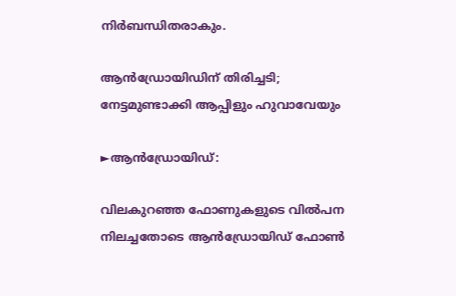നിർബന്ധിതരാകും.

ആൻഡ്രോയിഡിന് തിരിച്ചടി; നേട്ടമുണ്ടാക്കി ആപ്പിളും ഹുവാവേയും

►ആൻഡ്രോയിഡ്:

വിലകുറഞ്ഞ ഫോണുകളുടെ വിൽപന നിലച്ചതോടെ ആൻഡ്രോയിഡ് ഫോൺ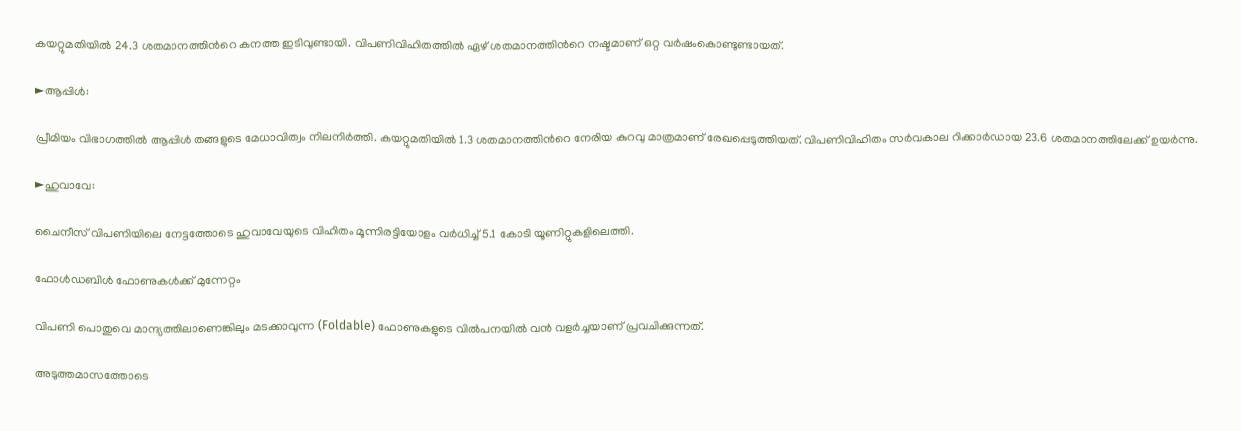കയറ്റുമതിയിൽ 24.3 ശതമാനത്തിന്‍റെ കനത്ത ഇടിവുണ്ടായി. വിപണിവിഹിതത്തിൽ ഏഴ് ശതമാനത്തിന്‍റെ നഷ്ടമാണ് ഒറ്റ വർഷംകൊണ്ടുണ്ടായത്.

►ആപ്പിൾ:

പ്രീമിയം വിഭാഗത്തിൽ ആപ്പിൾ തങ്ങളുടെ മേധാവിത്വം നിലനിർത്തി. കയറ്റുമതിയിൽ 1.3 ശതമാനത്തിന്‍റെ നേരിയ കുറവു മാത്രമാണ് രേഖപ്പെടുത്തിയത്. വിപണിവിഹിതം സർവകാല റിക്കാർഡായ 23.6 ശതമാനത്തിലേക്ക് ഉയർന്നു.

►ഹുവാവേ:

ചൈനീസ് വിപണിയിലെ നേട്ടത്തോടെ ഹുവാവേയുടെ വിഹിതം മൂന്നിരട്ടിയോളം വർധിച്ച് 5.1 കോടി യൂണിറ്റുകളിലെത്തി.

ഫോൾഡബിൾ ഫോണുകൾക്ക് മുന്നേറ്റം

വിപണി പൊതുവെ മാന്ദ്യത്തിലാണെങ്കിലും മടക്കാവുന്ന (Foldable) ഫോണുകളുടെ വിൽപനയിൽ വൻ വളർച്ചയാണ് പ്രവചിക്കുന്നത്.

അടുത്തമാസത്തോടെ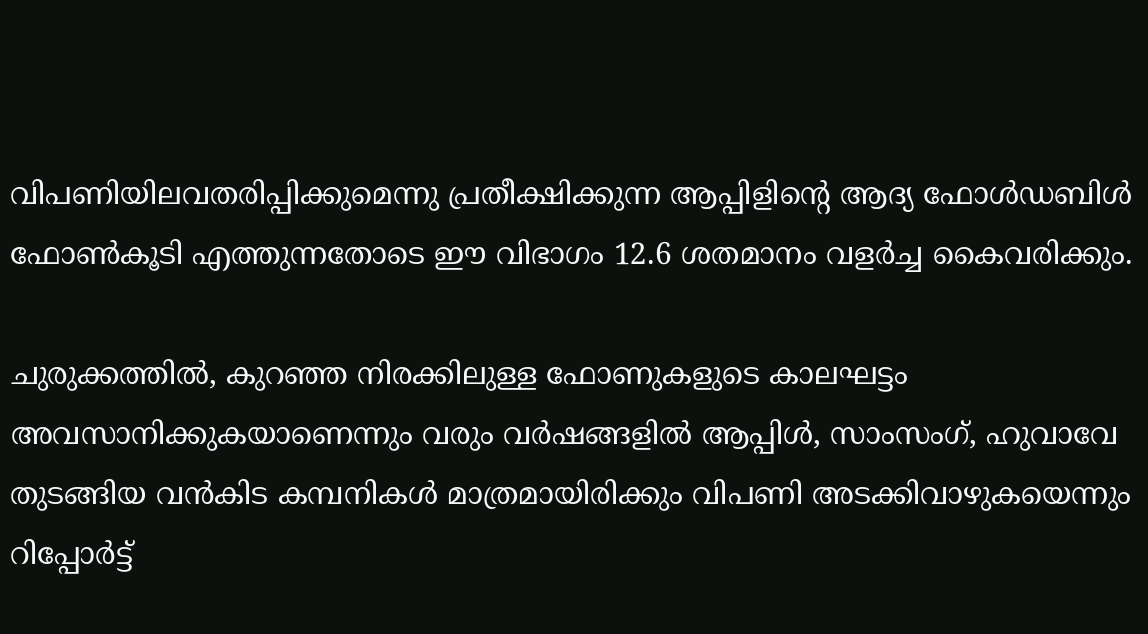വിപണിയിലവതരിപ്പിക്കുമെന്നു പ്രതീക്ഷിക്കുന്ന ആപ്പിളിന്‍റെ ആദ്യ ഫോൾഡബിൾ ഫോൺകൂടി എത്തുന്നതോടെ ഈ വിഭാഗം 12.6 ശതമാനം വളർച്ച കൈവരിക്കും.

ചുരുക്കത്തിൽ, കുറഞ്ഞ നിരക്കിലുള്ള ഫോണുകളുടെ കാലഘട്ടം അവസാനിക്കുകയാണെന്നും വരും വർഷങ്ങളിൽ ആപ്പിൾ, സാംസംഗ്, ഹുവാവേ തുടങ്ങിയ വൻകിട കമ്പനികൾ മാത്രമായിരിക്കും വിപണി അടക്കിവാഴുകയെന്നും റിപ്പോർട്ട്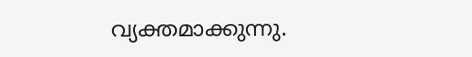വ്യക്തമാക്കുന്നു.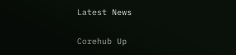Latest News

Corehub Up